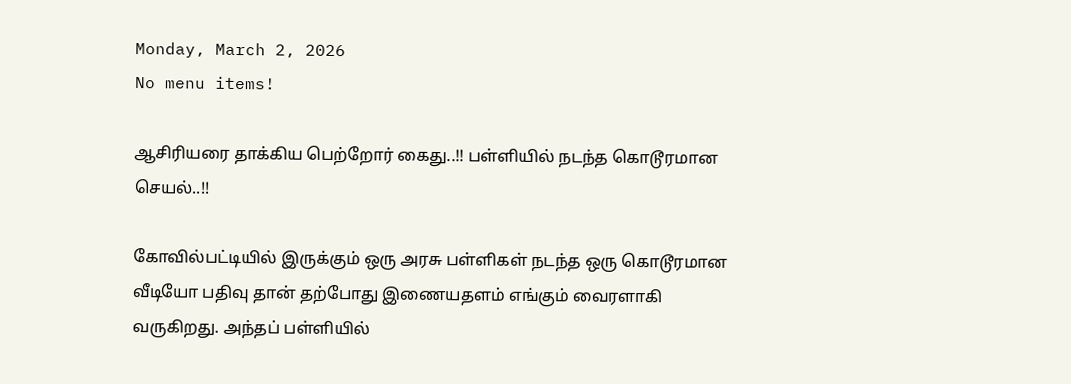Monday, March 2, 2026
No menu items!

ஆசிரியரை தாக்கிய பெற்றோர் கைது..!! பள்ளியில் நடந்த கொடூரமான செயல்..!!

கோவில்பட்டியில் இருக்கும் ஒரு அரசு பள்ளிகள் நடந்த ஒரு கொடூரமான வீடியோ பதிவு தான் தற்போது இணையதளம் எங்கும் வைரளாகி வருகிறது. அந்தப் பள்ளியில்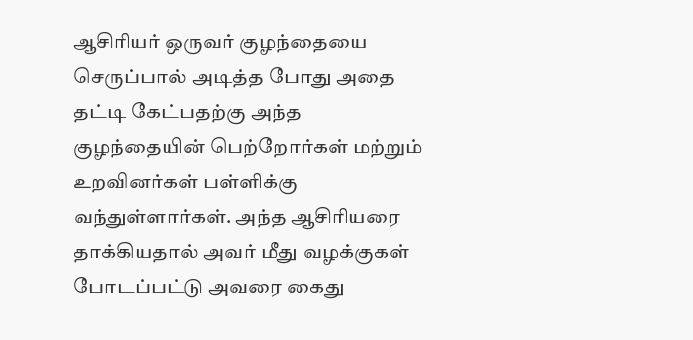ஆசிரியர் ஒருவர் குழந்தையை செருப்பால் அடித்த போது அதை தட்டி கேட்பதற்கு அந்த குழந்தையின் பெற்றோர்கள் மற்றும் உறவினர்கள் பள்ளிக்கு வந்துள்ளார்கள். அந்த ஆசிரியரை தாக்கியதால் அவர் மீது வழக்குகள் போடப்பட்டு அவரை கைது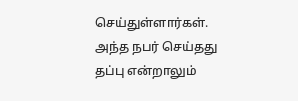செய்துள்ளார்கள். அந்த நபர் செய்தது தப்பு என்றாலும்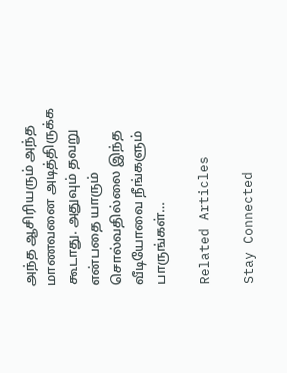அந்த ஆசிரியரும் அந்த மாணவனை அடித்திருக்க கூடாது. அதுவும் தவறு என்பதை யாரும் சொல்வதில்லை இந்த வீடியோவை நீங்களும் பாருங்கள்…

Related Articles

Stay Connected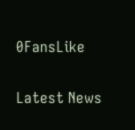0FansLike

Latest News